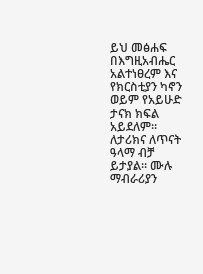ይህ መፅሐፍ በእግዚአብሔር አልተነፀረም እና የክርስቲያን ካኖን ወይም የአይሁድ ታናክ ክፍል አይደለም። ለታሪክና ለጥናት ዓላማ ብቻ ይታያል። ሙሉ ማብራሪያን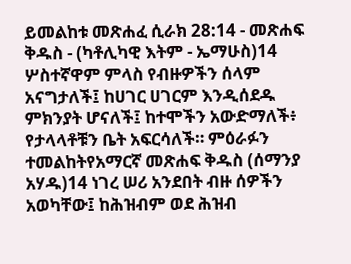ይመልከቱ መጽሐፈ ሲራክ 28:14 - መጽሐፍ ቅዱስ - (ካቶሊካዊ እትም - ኤማሁስ)14 ሦስተኛዋም ምላስ የብዙዎችን ሰላም አናግታለች፤ ከሀገር ሀገርም እንዲሰደዱ ምክንያት ሆናለች፤ ከተሞችን አውድማለች፥ የታላላቶቹን ቤት አፍርሳለች። ምዕራፉን ተመልከትየአማርኛ መጽሐፍ ቅዱስ (ሰማንያ አሃዱ)14 ነገረ ሠሪ አንደበት ብዙ ሰዎችን አወካቸው፤ ከሕዝብም ወደ ሕዝብ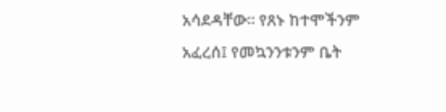አሳደዳቸው። የጸኑ ከተሞችንም አፈረሰ፤ የመኳንንቱንም ቤት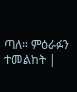ጣለ። ምዕራፉን ተመልከት |